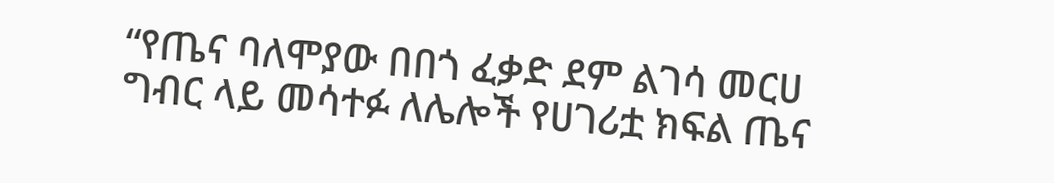“የጤና ባለሞያው በበጎ ፈቃድ ደም ልገሳ መርሀ ግብር ላይ መሳተፉ ለሌሎች የሀገሪቷ ክፍል ጤና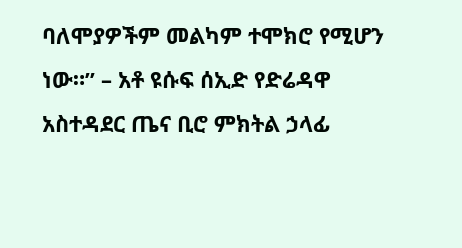ባለሞያዎችም መልካም ተሞክሮ የሚሆን ነው።” – አቶ ዩሱፍ ሰኢድ የድሬዳዋ አስተዳደር ጤና ቢሮ ምክትል ኃላፊ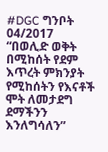#DGC ግንቦት 04/2017 “በወሊድ ወቅት በሚከሰት የደም እጥረት ምክንያት የሚከሰትን የእናቶች ሞት ለመታደግ ደማችንን እንለግሳለን”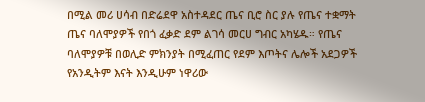በሚል መሪ ሀሳብ በድሬደዋ አስተዳደር ጤና ቢሮ ስር ያሉ የጤና ተቋማት ጤና ባለሞያዎች የበጎ ፈቃድ ደም ልገሳ መርሀ ግብር አካሄዱ። የጤና ባለሞያዎቹ በወሊድ ምክንያት በሚፈጠር የደም እጦትና ሌሎች አደጋዎች የአንዲትም እናት እንዲሁም ነዋሪው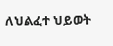ለህልፈተ ህይወት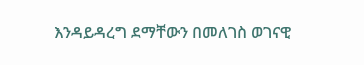እንዳይዳረግ ደማቸውን በመለገስ ወገናዊ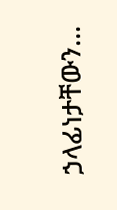ኃላፊነታቸውን…